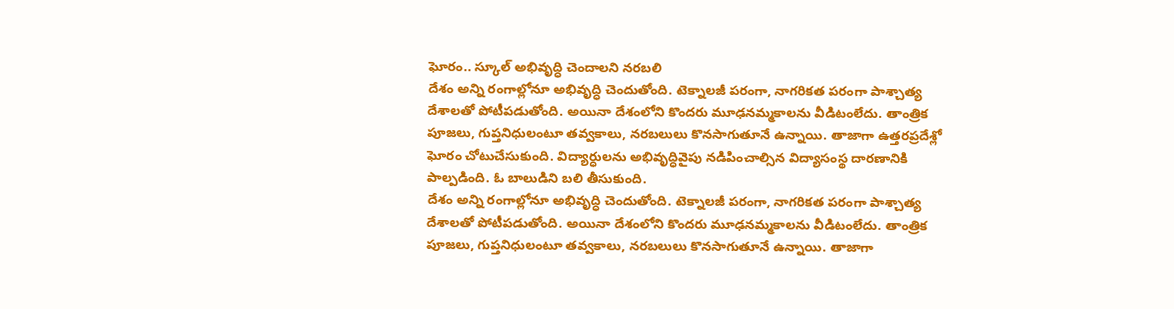ఘోరం.. స్కూల్ అభివృద్ధి చెందాలని నరబలి
దేశం అన్ని రంగాల్లోనూ అభివృద్ధి చెందుతోంది. టెక్నాలజీ పరంగా, నాగరికత పరంగా పాశ్చాత్య దేశాలతో పోటీపడుతోంది. అయినా దేశంలోని కొందరు మూఢనమ్మకాలను వీడిటంలేదు. తాంత్రిక పూజలు, గుప్తనిధులంటూ తవ్వకాలు, నరబలులు కొనసాగుతూనే ఉన్నాయి. తాజాగా ఉత్తరప్రదేశ్లో ఘోరం చోటుచేసుకుంది. విద్యార్ధులను అభివృద్ధివైపు నడిపించాల్సిన విద్యాసంస్థ దారణానికి పాల్పడింది. ఓ బాలుడిని బలి తీసుకుంది.
దేశం అన్ని రంగాల్లోనూ అభివృద్ధి చెందుతోంది. టెక్నాలజీ పరంగా, నాగరికత పరంగా పాశ్చాత్య దేశాలతో పోటీపడుతోంది. అయినా దేశంలోని కొందరు మూఢనమ్మకాలను వీడిటంలేదు. తాంత్రిక పూజలు, గుప్తనిధులంటూ తవ్వకాలు, నరబలులు కొనసాగుతూనే ఉన్నాయి. తాజాగా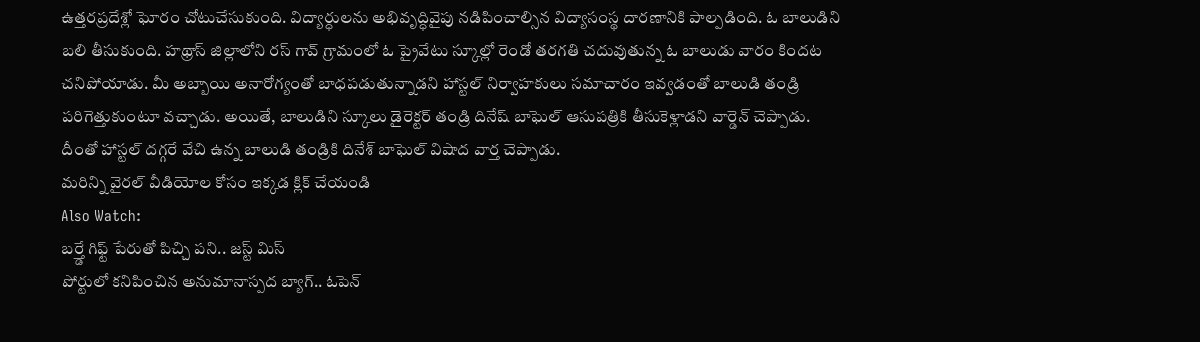ఉత్తరప్రదేశ్లో ఘోరం చోటుచేసుకుంది. విద్యార్ధులను అభివృద్ధివైపు నడిపించాల్సిన విద్యాసంస్థ దారణానికి పాల్పడింది. ఓ బాలుడిని బలి తీసుకుంది. హథ్రాస్ జిల్లాలోని రస్ గావ్ గ్రామంలో ఓ ప్రైవేటు స్కూల్లో రెండో తరగతి చదువుతున్న ఓ బాలుడు వారం కిందట చనిపోయాడు. మీ అబ్బాయి అనారోగ్యంతో బాధపడుతున్నాడని హాస్టల్ నిర్వాహకులు సమాచారం ఇవ్వడంతో బాలుడి తండ్రి పరిగెత్తుకుంటూ వచ్చాడు. అయితే, బాలుడిని స్కూలు డైరెక్టర్ తండ్రి దినేష్ బాఘెల్ ఆసుపత్రికి తీసుకెళ్లాడని వార్డెన్ చెప్పాడు. దీంతో హాస్టల్ దగ్గరే వేచి ఉన్న బాలుడి తండ్రికి దినేశ్ బాఘెల్ విషాద వార్త చెప్పాడు.
మరిన్ని వైరల్ వీడియోల కోసం ఇక్కడ క్లిక్ చేయండి
Also Watch:
బర్త్డే గిఫ్ట్ పేరుతో పిచ్చి పని.. జస్ట్ మిస్
పోర్టులో కనిపించిన అనుమానాస్పద బ్యాగ్.. ఓపెన్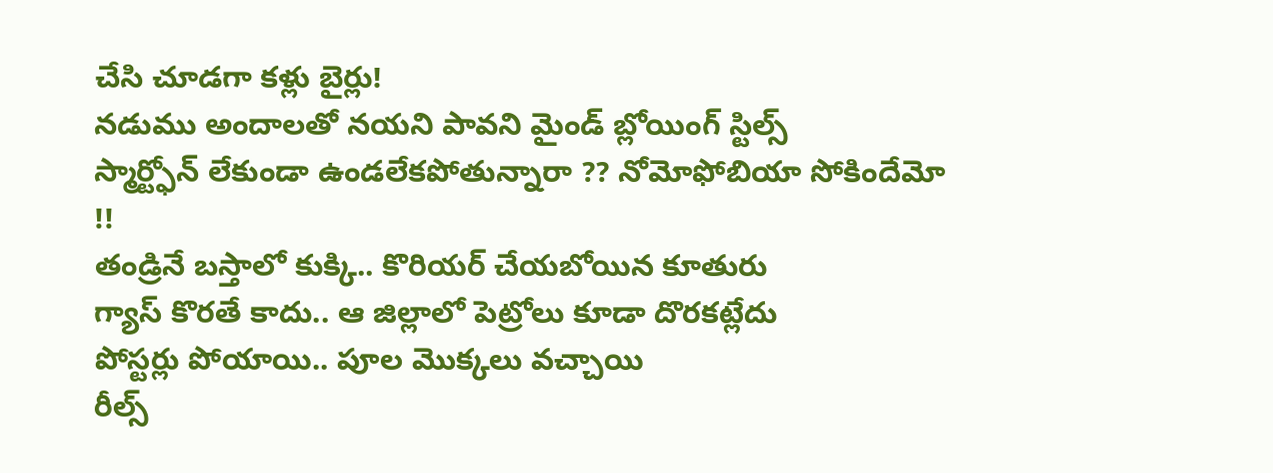చేసి చూడగా కళ్లు బైర్లు!
నడుము అందాలతో నయని పావని మైండ్ బ్లోయింగ్ స్టిల్స్
స్మార్ట్ఫోన్ లేకుండా ఉండలేకపోతున్నారా ?? నోమోఫోబియా సోకిందేమో !!
తండ్రినే బస్తాలో కుక్కి.. కొరియర్ చేయబోయిన కూతురు
గ్యాస్ కొరతే కాదు.. ఆ జిల్లాలో పెట్రోలు కూడా దొరకట్లేదు
పోస్టర్లు పోయాయి.. పూల మొక్కలు వచ్చాయి
రీల్స్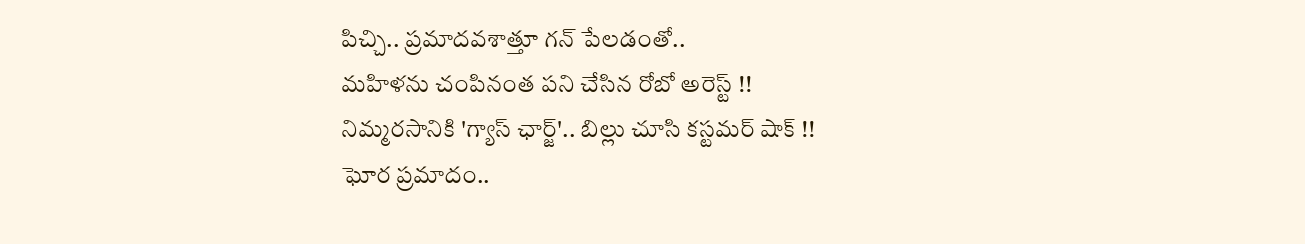పిచ్చి.. ప్రమాదవశాత్తూ గన్ పేలడంతో..
మహిళను చంపినంత పని చేసిన రోబో అరెస్ట్ !!
నిమ్మరసానికి 'గ్యాస్ ఛార్జ్'.. బిల్లు చూసి కస్టమర్ షాక్ !!
ఘోర ప్రమాదం..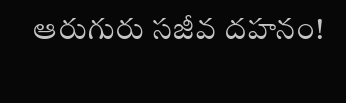ఆరుగురు సజీవ దహనం!